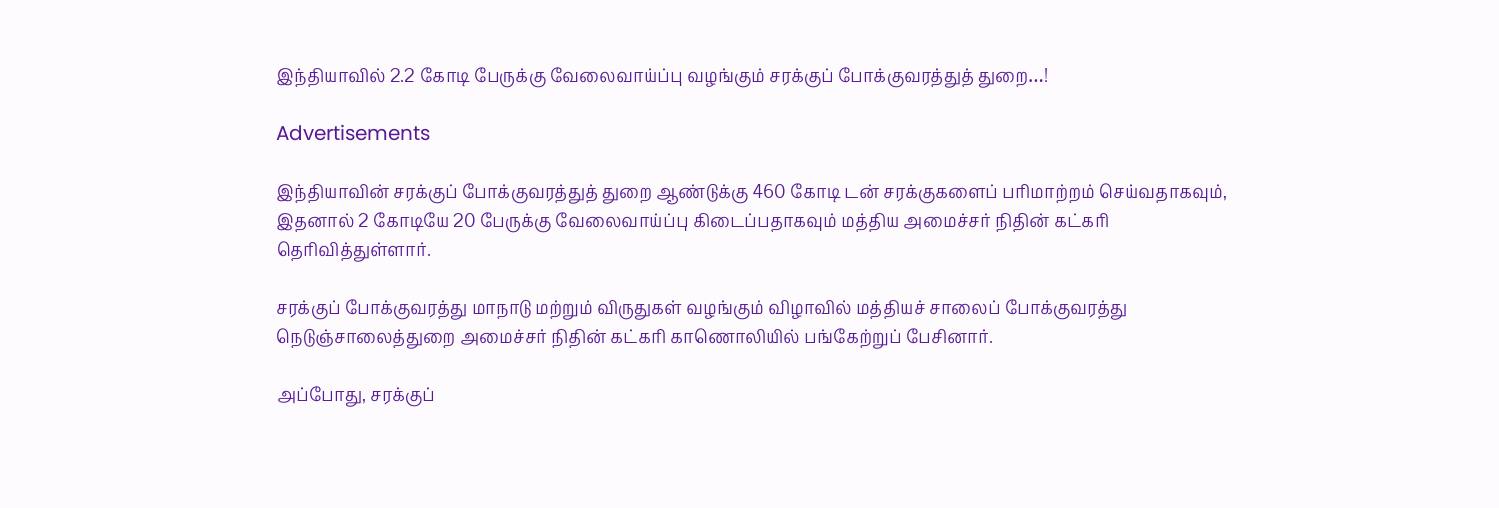இந்தியாவில் 2.2 கோடி பேருக்கு வேலைவாய்ப்பு வழங்கும் சரக்குப் போக்குவரத்துத் துறை…!

Advertisements

இந்தியாவின் சரக்குப் போக்குவரத்துத் துறை ஆண்டுக்கு 460 கோடி டன் சரக்குகளைப் பரிமாற்றம் செய்வதாகவும், இதனால் 2 கோடியே 20 பேருக்கு வேலைவாய்ப்பு கிடைப்பதாகவும் மத்திய அமைச்சர் நிதின் கட்கரி தெரிவித்துள்ளார்.

சரக்குப் போக்குவரத்து மாநாடு மற்றும் விருதுகள் வழங்கும் விழாவில் மத்தியச் சாலைப் போக்குவரத்து நெடுஞ்சாலைத்துறை அமைச்சர் நிதின் கட்கரி காணொலியில் பங்கேற்றுப் பேசினார்.

அப்போது, சரக்குப்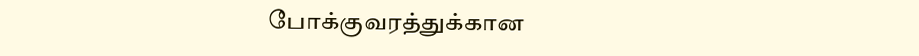போக்குவரத்துக்கான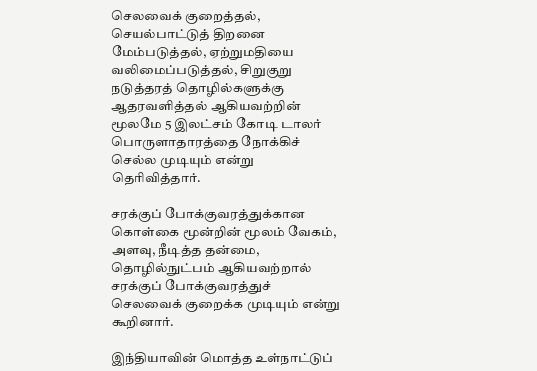செலவைக் குறைத்தல், செயல்பாட்டுத் திறனை மேம்படுத்தல், ஏற்றுமதியை வலிமைப்படுத்தல், சிறுகுறு நடுத்தரத் தொழில்களுக்கு ஆதரவளித்தல் ஆகியவற்றின் மூலமே 5 இலட்சம் கோடி டாலர் பொருளாதாரத்தை நோக்கிச் செல்ல முடியும் என்று தெரிவித்தார்.

சரக்குப் போக்குவரத்துக்கான கொள்கை மூன்றின் மூலம் வேகம், அளவு, நீடித்த தன்மை, தொழில்நுட்பம் ஆகியவற்றால் சரக்குப் போக்குவரத்துச் செலவைக் குறைக்க முடியும் என்று கூறினார்.

இந்தியாவின் மொத்த உள்நாட்டுப்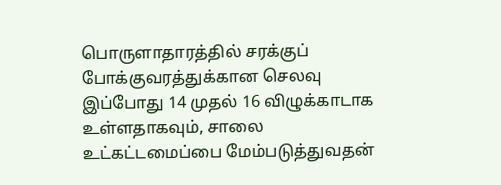பொருளாதாரத்தில் சரக்குப் போக்குவரத்துக்கான செலவு இப்போது 14 முதல் 16 விழுக்காடாக உள்ளதாகவும், சாலை உட்கட்டமைப்பை மேம்படுத்துவதன்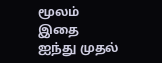மூலம் இதை ஐந்து முதல்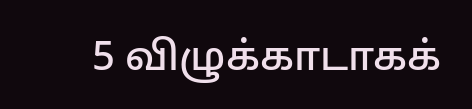5 விழுக்காடாகக்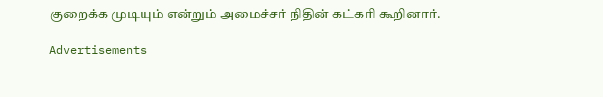குறைக்க முடியும் என்றும் அமைச்சர் நிதின் கட்கரி கூறினார்.

Advertisements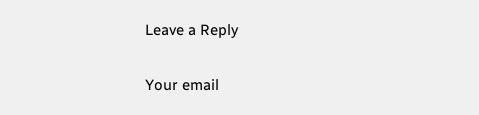Leave a Reply

Your email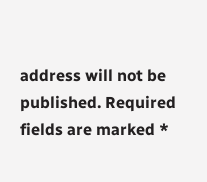address will not be published. Required fields are marked *